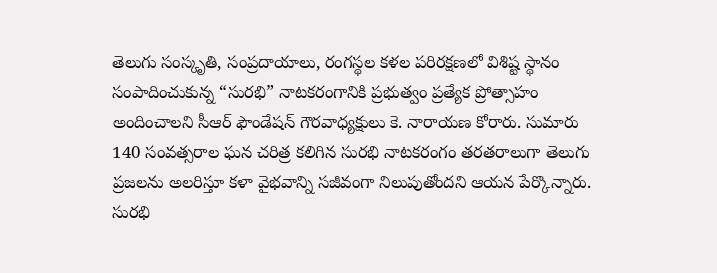తెలుగు సంస్కృతి, సంప్రదాయాలు, రంగస్థల కళల పరిరక్షణలో విశిష్ట స్థానం సంపాదించుకున్న “సురభి” నాటకరంగానికి ప్రభుత్వం ప్రత్యేక ప్రోత్సాహం అందించాలని సీఆర్ ఫౌండేషన్ గౌరవాధ్యక్షులు కె. నారాయణ కోరారు. సుమారు 140 సంవత్సరాల ఘన చరిత్ర కలిగిన సురభి నాటకరంగం తరతరాలుగా తెలుగు ప్రజలను అలరిస్తూ కళా వైభవాన్ని సజీవంగా నిలుపుతోందని ఆయన పేర్కొన్నారు.
సురభి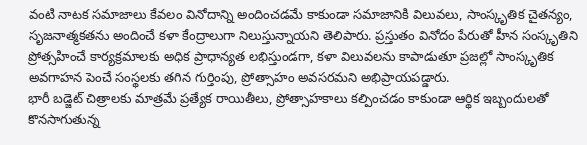వంటి నాటక సమాజాలు కేవలం వినోదాన్ని అందించడమే కాకుండా సమాజానికి విలువలు, సాంస్కృతిక చైతన్యం, సృజనాత్మకతను అందించే కళా కేంద్రాలుగా నిలుస్తున్నాయని తెలిపారు. ప్రస్తుతం వినోదం పేరుతో హీన సంస్కృతిని ప్రోత్సహించే కార్యక్రమాలకు అధిక ప్రాధాన్యత లభిస్తుండగా, కళా విలువలను కాపాడుతూ ప్రజల్లో సాంస్కృతిక అవగాహన పెంచే సంస్థలకు తగిన గుర్తింపు, ప్రోత్సాహం అవసరమని అభిప్రాయపడ్డారు.
భారీ బడ్జెట్ చిత్రాలకు మాత్రమే ప్రత్యేక రాయితీలు, ప్రోత్సాహకాలు కల్పించడం కాకుండా ఆర్థిక ఇబ్బందులతో కొనసాగుతున్న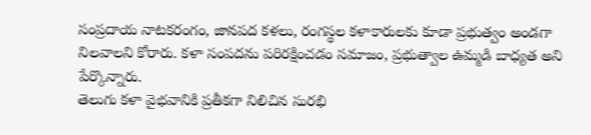సంప్రదాయ నాటకరంగం, జానపద కళలు, రంగస్థల కళాకారులకు కూడా ప్రభుత్వం అండగా నిలవాలని కోరారు. కళా సంపదను పరిరక్షించడం సమాజం, ప్రభుత్వాల ఉమ్మడి బాధ్యత అని పేర్కొన్నారు.
తెలుగు కళా వైభవానికి ప్రతీకగా నిలిచిన సురభి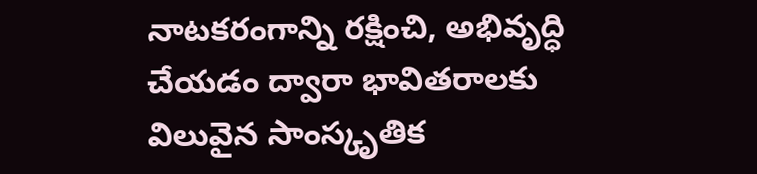నాటకరంగాన్ని రక్షించి, అభివృద్ధి చేయడం ద్వారా భావితరాలకు విలువైన సాంస్కృతిక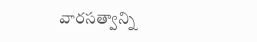వారసత్వాన్ని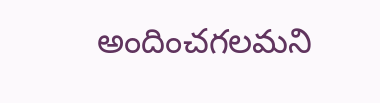అందించగలమని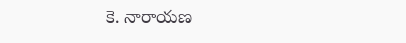కె. నారాయణ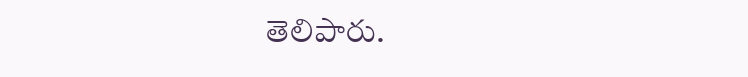తెలిపారు.